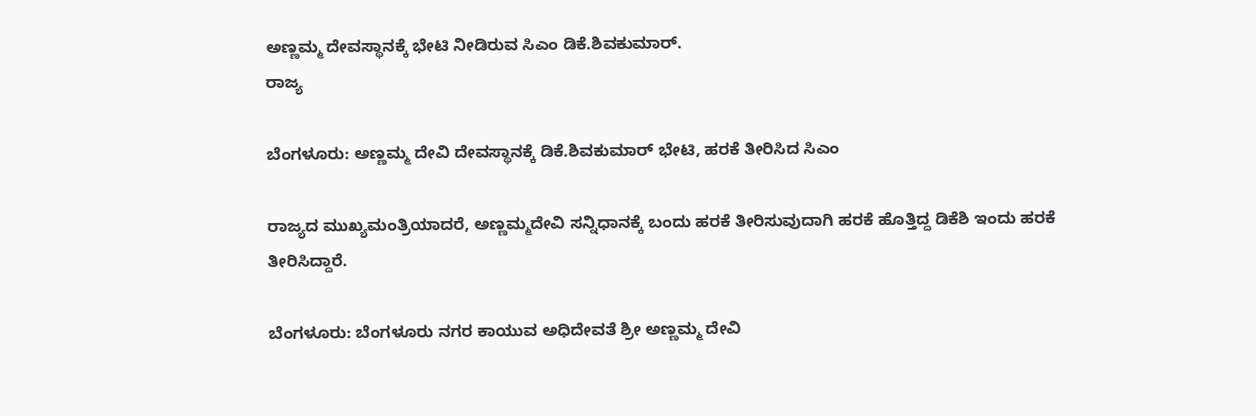ಅಣ್ಣಮ್ಮ ದೇವಸ್ಥಾನಕ್ಕೆ ಭೇಟಿ ನೀಡಿರುವ ಸಿಎಂ ಡಿಕೆ.ಶಿವಕುಮಾರ್.
ರಾಜ್ಯ

ಬೆಂಗಳೂರು: ಅಣ್ಣಮ್ಮ ದೇವಿ ದೇವಸ್ಥಾನಕ್ಕೆ ಡಿಕೆ.ಶಿವಕುಮಾರ್ ಭೇಟಿ, ಹರಕೆ ತೀರಿಸಿದ ಸಿಎಂ

ರಾಜ್ಯದ ಮುಖ್ಯಮಂತ್ರಿಯಾದರೆ, ಅಣ್ಣಮ್ಮದೇವಿ ಸನ್ನಿಧಾನಕ್ಕೆ ಬಂದು ಹರಕೆ ತೀರಿಸುವುದಾಗಿ ಹರಕೆ ಹೊತ್ತಿದ್ದ ಡಿಕೆಶಿ ಇಂದು ಹರಕೆ ತೀರಿಸಿದ್ದಾರೆ.

ಬೆಂಗಳೂರು: ಬೆಂಗಳೂರು ನಗರ ಕಾಯುವ ಅಧಿದೇವತೆ ಶ್ರೀ ಅಣ್ಣಮ್ಮ ದೇವಿ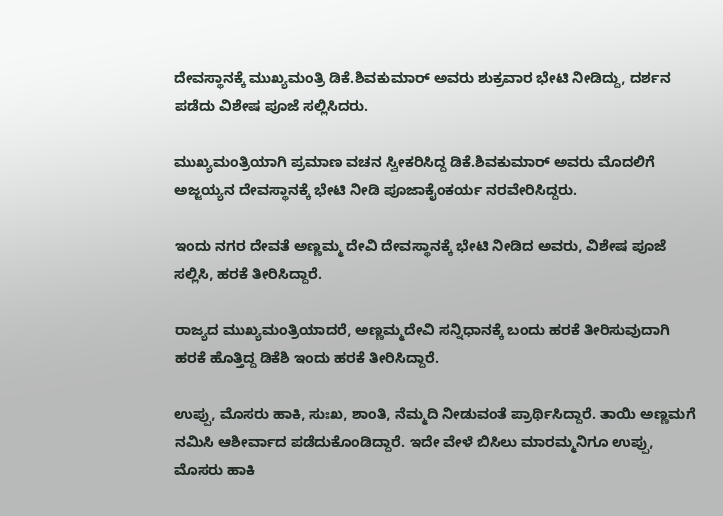ದೇವಸ್ಥಾನಕ್ಕೆ ಮುಖ್ಯಮಂತ್ರಿ ಡಿಕೆ.ಶಿವಕುಮಾರ್ ಅವರು ಶುಕ್ರವಾರ ಭೇಟಿ ನೀಡಿದ್ದು, ದರ್ಶನ ಪಡೆದು ವಿಶೇಷ ಪೂಜೆ ಸಲ್ಲಿಸಿದರು.

ಮುಖ್ಯಮಂತ್ರಿಯಾಗಿ ಪ್ರಮಾಣ ವಚನ ಸ್ವೀಕರಿಸಿದ್ದ ಡಿಕೆ.ಶಿವಕುಮಾರ್ ಅವರು ಮೊದಲಿಗೆ ಅಜ್ಜಯ್ಯನ ದೇವಸ್ಥಾನಕ್ಕೆ ಭೇಟಿ ನೀಡಿ ಪೂಜಾಕೈಂಕರ್ಯ ನರವೇರಿಸಿದ್ದರು.

ಇಂದು ನಗರ ದೇವತೆ ಅಣ್ಣಮ್ಮ ದೇವಿ ದೇವಸ್ಥಾನಕ್ಕೆ ಭೇಟಿ ನೀಡಿದ ಅವರು, ವಿಶೇಷ ಪೂಜೆ ಸಲ್ಲಿಸಿ, ಹರಕೆ ತೀರಿಸಿದ್ದಾರೆ.

ರಾಜ್ಯದ ಮುಖ್ಯಮಂತ್ರಿಯಾದರೆ, ಅಣ್ಣಮ್ಮದೇವಿ ಸನ್ನಿಧಾನಕ್ಕೆ ಬಂದು ಹರಕೆ ತೀರಿಸುವುದಾಗಿ ಹರಕೆ ಹೊತ್ತಿದ್ದ ಡಿಕೆಶಿ ಇಂದು ಹರಕೆ ತೀರಿಸಿದ್ದಾರೆ.

ಉಪ್ಪು, ಮೊಸರು ಹಾಕಿ, ಸುಃಖ, ಶಾಂತಿ, ನೆಮ್ಮದಿ ನೀಡುವಂತೆ ಪ್ರಾರ್ಥಿಸಿದ್ದಾರೆ. ತಾಯಿ ಅಣ್ಣಮಗೆ ನಮಿಸಿ ಆಶೀರ್ವಾದ ಪಡೆದುಕೊಂಡಿದ್ದಾರೆ. ಇದೇ ವೇಳೆ ಬಿಸಿಲು ಮಾರಮ್ಮನಿಗೂ ಉಪ್ಪು, ಮೊಸರು ಹಾಕಿ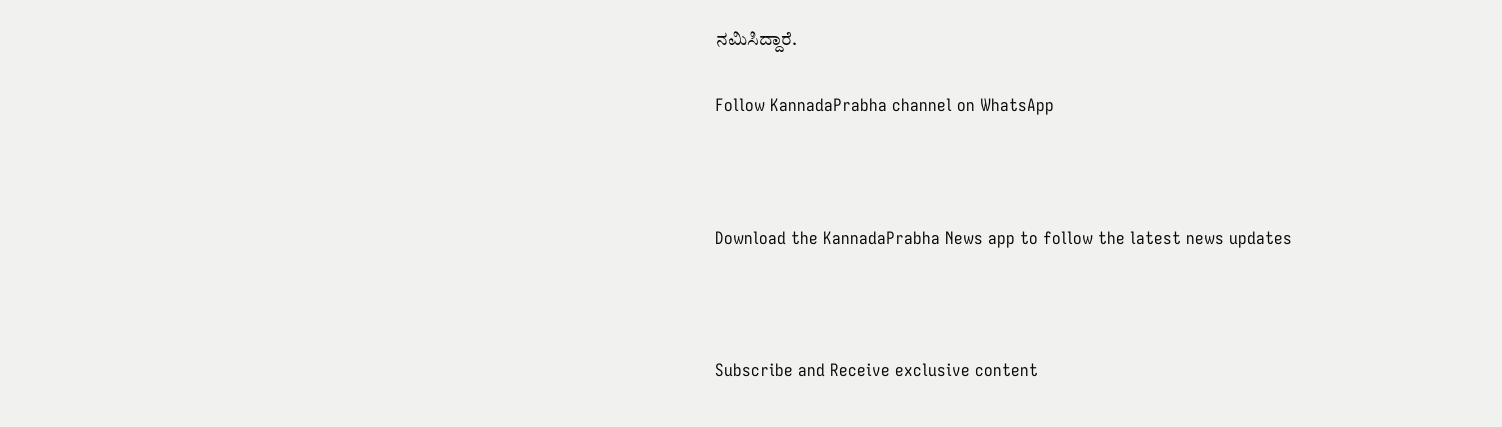ನಮಿಸಿದ್ದಾರೆ.

Follow KannadaPrabha channel on WhatsApp



Download the KannadaPrabha News app to follow the latest news updates



Subscribe and Receive exclusive content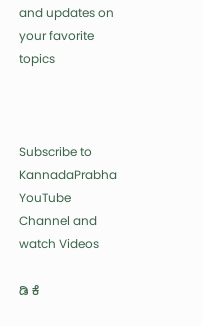and updates on your favorite topics



Subscribe to KannadaPrabha YouTube Channel and watch Videos

ಡಿ ಕೆ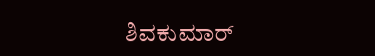ಶಿವಕುಮಾರ್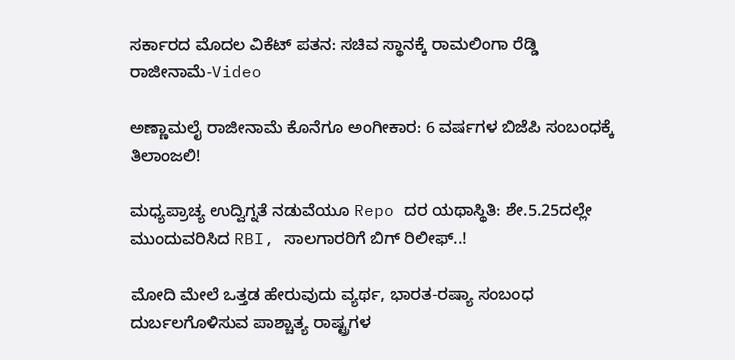ಸರ್ಕಾರದ ಮೊದಲ ವಿಕೆಟ್ ಪತನ: ಸಚಿವ ಸ್ಥಾನಕ್ಕೆ ರಾಮಲಿಂಗಾ ರೆಡ್ಡಿ ರಾಜೀನಾಮೆ-Video

ಅಣ್ಣಾಮಲೈ ರಾಜೀನಾಮೆ ಕೊನೆಗೂ ಅಂಗೀಕಾರ: 6 ವರ್ಷಗಳ ಬಿಜೆಪಿ ಸಂಬಂಧಕ್ಕೆ ತಿಲಾಂಜಲಿ!

ಮಧ್ಯಪ್ರಾಚ್ಯ ಉದ್ವಿಗ್ನತೆ ನಡುವೆಯೂ Repo ದರ ಯಥಾಸ್ಥಿತಿ: ಶೇ.5.25ದಲ್ಲೇ ಮುಂದುವರಿಸಿದ RBI, ಸಾಲಗಾರರಿಗೆ ಬಿಗ್ ರಿಲೀಫ್..!

ಮೋದಿ ಮೇಲೆ ಒತ್ತಡ ಹೇರುವುದು ವ್ಯರ್ಥ, ಭಾರತ-ರಷ್ಯಾ ಸಂಬಂಧ ದುರ್ಬಲಗೊಳಿಸುವ ಪಾಶ್ಚಾತ್ಯ ರಾಷ್ಟ್ರಗಳ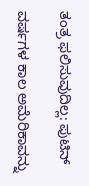ತಂತ್ರ ಫಲಿಸುವುದಿಲ್ಲ: ಪುಟಿನ್

ವರ್ಷಗಳ ಕಾಲ ಅಮೆರಿಕಾವನ್ನು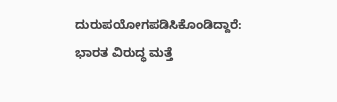ದುರುಪಯೋಗಪಡಿಸಿಕೊಂಡಿದ್ದಾರೆ: ಭಾರತ ವಿರುದ್ಧ ಮತ್ತೆ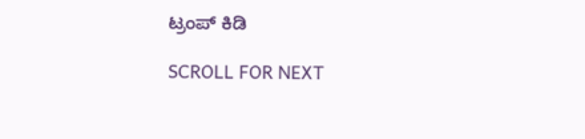ಟ್ರಂಪ್ ಕಿಡಿ

SCROLL FOR NEXT